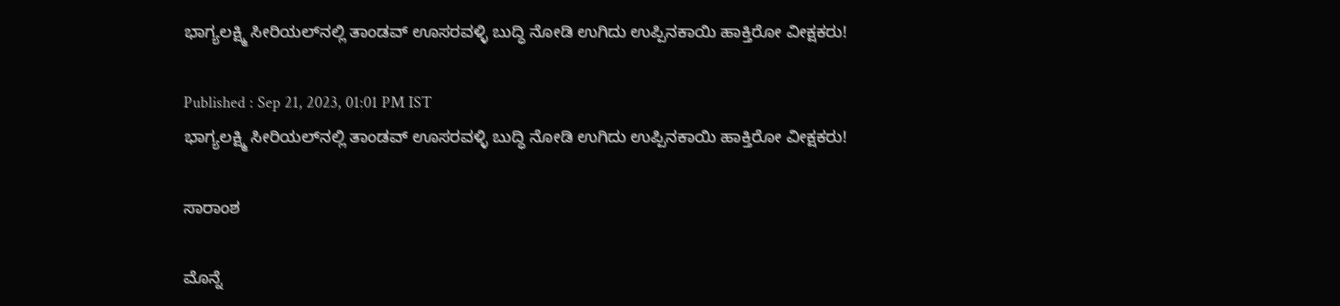ಭಾಗ್ಯಲಕ್ಷ್ಮಿ ಸೀರಿಯಲ್‌ನಲ್ಲಿ ತಾಂಡವ್ ಊಸರವಳ್ಳಿ ಬುದ್ಧಿ ನೋಡಿ ಉಗಿದು ಉಪ್ಪಿನ‌ಕಾಯಿ ಹಾಕ್ತಿರೋ ವೀಕ್ಷಕರು!

Published : Sep 21, 2023, 01:01 PM IST
ಭಾಗ್ಯಲಕ್ಷ್ಮಿ ಸೀರಿಯಲ್‌ನಲ್ಲಿ ತಾಂಡವ್ ಊಸರವಳ್ಳಿ ಬುದ್ಧಿ ನೋಡಿ ಉಗಿದು ಉಪ್ಪಿನ‌ಕಾಯಿ ಹಾಕ್ತಿರೋ ವೀಕ್ಷಕರು!

ಸಾರಾಂಶ

ಮೊನ್ನೆ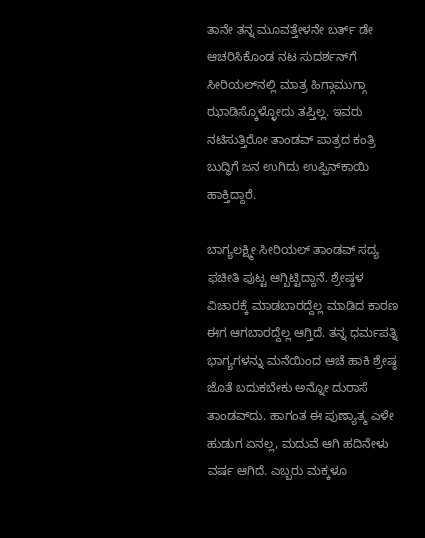ತಾನೇ ತನ್ನ ಮೂವತ್ತೇಳನೇ ಬರ್ತ್ ಡೇ ಆಚರಿಸಿಕೊಂಡ ನಟ ಸುದರ್ಶನ್‌ಗೆ ಸೀರಿಯಲ್‌ನಲ್ಲಿ ಮಾತ್ರ ಹಿಗ್ಗಾಮುಗ್ಗಾ ಝಾಡಿಸ್ಕೊಳ್ಳೋದು ತಪ್ತಿಲ್ಲ. ಇವರು ನಟಿಸುತ್ತಿರೋ ತಾಂಡವ್ ಪಾತ್ರದ ಕಂತ್ರಿ ಬುದ್ಧಿಗೆ ಜನ ಉಗಿದು ಉಪ್ಪಿನ್‌ಕಾಯಿ ಹಾಕ್ತಿದ್ದಾರೆ.

ಬಾಗ್ಯಲಕ್ಷ್ಮೀ ಸೀರಿಯಲ್ ತಾಂಡವ್ ಸದ್ಯ ಫಚೀತಿ ಪುಟ್ಟ ಆಗ್ಬಿಟ್ಟಿದ್ದಾನೆ. ಶ್ರೇಷ್ಠಳ ವಿಚಾರಕ್ಕೆ ಮಾಡಬಾರದ್ದೆಲ್ಲ ಮಾಡಿದ ಕಾರಣ ಈಗ ಆಗಬಾರದ್ದೆಲ್ಲ ಆಗ್ತಿದೆ. ತನ್ನ ಧರ್ಮಪತ್ನಿ ಭಾಗ್ಯಗಳನ್ನು ಮನೆಯಿಂದ ಆಚೆ ಹಾಕಿ ಶ್ರೇಷ್ಠ ಜೊತೆ ಬದುಕಬೇಕು ಅನ್ನೋ ದುರಾಸೆ ತಾಂಡವ್‌ದು. ಹಾಗಂತ ಈ ಪುಣ್ಯಾತ್ಮ ಎಳೇ ಹುಡುಗ ಏನಲ್ಲ, ಮದುವೆ ಆಗಿ ಹದಿನೇಳು ವರ್ಷ ಆಗಿದೆ. ಎಬ್ಬರು ಮಕ್ಕಳೂ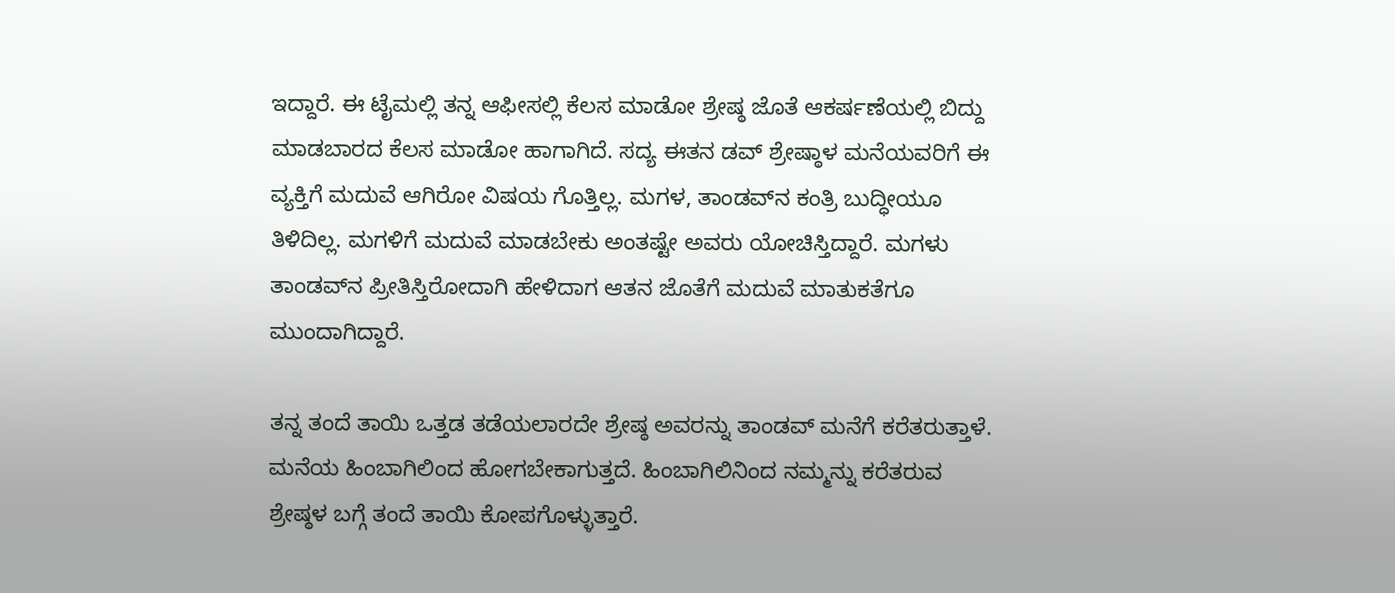ಇದ್ದಾರೆ. ಈ ಟೈಮಲ್ಲಿ ತನ್ನ ಆಫೀಸಲ್ಲಿ ಕೆಲಸ ಮಾಡೋ ಶ್ರೇಷ್ಠ ಜೊತೆ ಆಕರ್ಷಣೆಯಲ್ಲಿ ಬಿದ್ದು ಮಾಡಬಾರದ ಕೆಲಸ ಮಾಡೋ ಹಾಗಾಗಿದೆ. ಸದ್ಯ ಈತನ ಡವ್ ಶ್ರೇಷ್ಠಾಳ ಮನೆಯವರಿಗೆ ಈ ವ್ಯಕ್ತಿಗೆ ಮದುವೆ ಆಗಿರೋ ವಿಷಯ ಗೊತ್ತಿಲ್ಲ. ಮಗಳ, ತಾಂಡವ್‌ನ ಕಂತ್ರಿ ಬುದ್ಧೀಯೂ ತಿಳಿದಿಲ್ಲ. ಮಗಳಿಗೆ ಮದುವೆ ಮಾಡಬೇಕು ಅಂತಷ್ಟೇ ಅವರು ಯೋಚಿಸ್ತಿದ್ದಾರೆ. ಮಗಳು ತಾಂಡವ್‌ನ ಪ್ರೀತಿಸ್ತಿರೋದಾಗಿ ಹೇಳಿದಾಗ ಆತನ ಜೊತೆಗೆ ಮದುವೆ ಮಾತುಕತೆಗೂ ಮುಂದಾಗಿದ್ದಾರೆ.

ತನ್ನ ತಂದೆ ತಾಯಿ ಒತ್ತಡ ತಡೆಯಲಾರದೇ ಶ್ರೇಷ್ಠ ಅವರನ್ನು ತಾಂಡವ್ ಮನೆಗೆ ಕರೆತರುತ್ತಾಳೆ. ಮನೆಯ ಹಿಂಬಾಗಿಲಿಂದ ಹೋಗಬೇಕಾಗುತ್ತದೆ. ಹಿಂಬಾಗಿಲಿನಿಂದ ನಮ್ಮನ್ನು ಕರೆತರುವ ಶ್ರೇಷ್ಠಳ ಬಗ್ಗೆ ತಂದೆ ತಾಯಿ ಕೋಪಗೊಳ್ಳುತ್ತಾರೆ.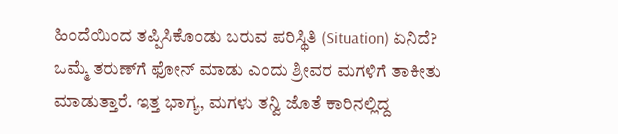ಹಿಂದೆಯಿಂದ ತಪ್ಪಿಸಿಕೊಂಡು ಬರುವ ಪರಿಸ್ಥಿತಿ (Situation) ಏನಿದೆ? ಒಮ್ಮೆ ತರುಣ್‌ಗೆ ಫೋನ್‌ ಮಾಡು ಎಂದು ಶ್ರೀವರ ಮಗಳಿಗೆ ತಾಕೀತು ಮಾಡುತ್ತಾರೆ. ಇತ್ತ ಭಾಗ್ಯ, ಮಗಳು ತನ್ವಿ ಜೊತೆ ಕಾರಿನಲ್ಲಿದ್ದ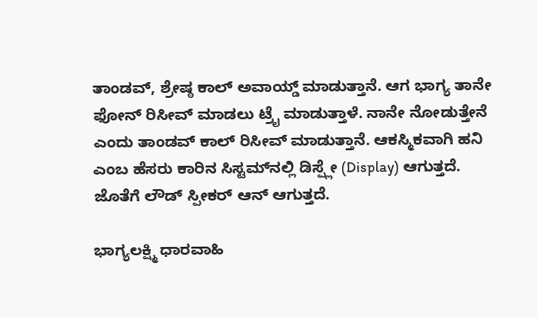ತಾಂಡವ್‌, ಶ್ರೇಷ್ಠ ಕಾಲ್‌ ಅವಾಯ್ಡ್‌ ಮಾಡುತ್ತಾನೆ. ಆಗ ಭಾಗ್ಯ ತಾನೇ ಫೋನ್‌ ರಿಸೀವ್‌ ಮಾಡಲು ಟ್ರೈ ಮಾಡುತ್ತಾಳೆ. ನಾನೇ ನೋಡುತ್ತೇನೆ ಎಂದು ತಾಂಡವ್‌ ಕಾಲ್‌ ರಿಸೀವ್‌ ಮಾಡುತ್ತಾನೆ. ಆಕಸ್ಮಿಕವಾಗಿ ಹನಿ ಎಂಬ ಹೆಸರು ಕಾರಿನ ಸಿಸ್ಟಮ್‌ನಲ್ಲಿ ಡಿಸ್ಪ್ಲೇ (Display) ಆಗುತ್ತದೆ. ಜೊತೆಗೆ ಲೌಡ್‌ ಸ್ಪೀಕರ್‌ ಆನ್‌ ಆಗುತ್ತದೆ.

ಭಾಗ್ಯಲಕ್ಷ್ಮಿ ಧಾರವಾಹಿ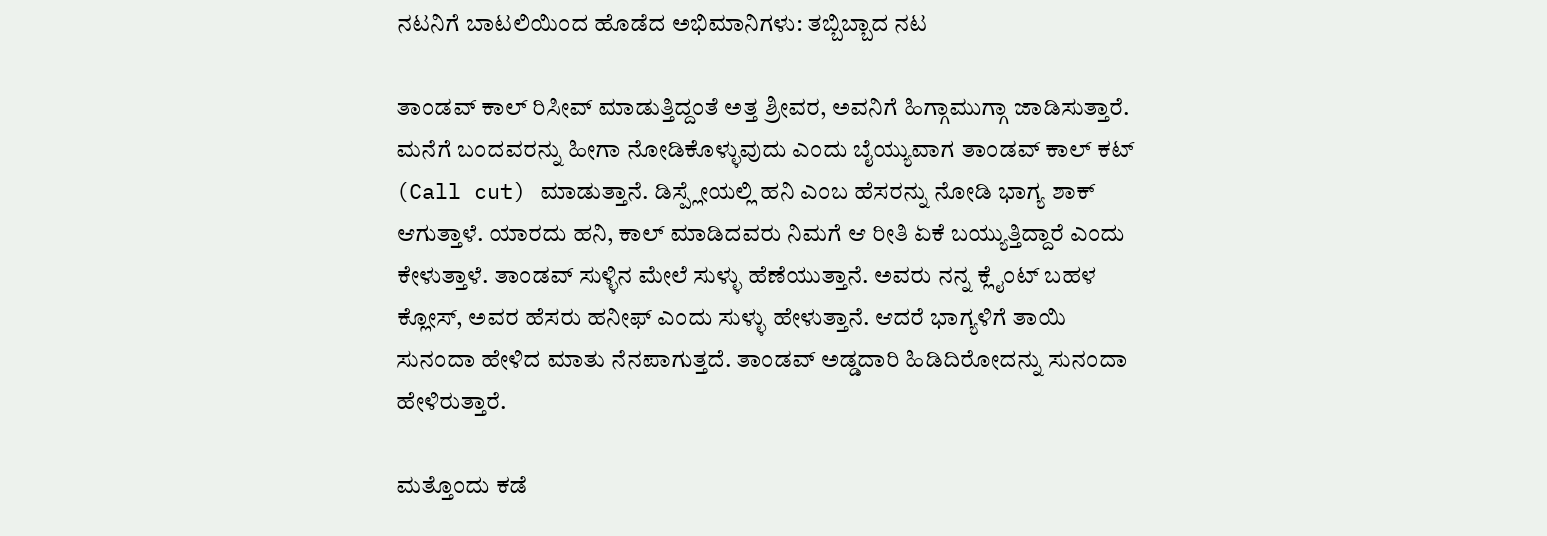ನಟನಿಗೆ ಬಾಟಲಿಯಿಂದ ಹೊಡೆದ ಅಭಿಮಾನಿಗಳು: ತಬ್ಬಿಬ್ಬಾದ ನಟ

ತಾಂಡವ್‌ ಕಾಲ್‌ ರಿಸೀವ್‌ ಮಾಡುತ್ತಿದ್ದಂತೆ ಅತ್ತ ಶ್ರೀವರ, ಅವನಿಗೆ ಹಿಗ್ಗಾಮುಗ್ಗಾ ಜಾಡಿಸುತ್ತಾರೆ. ಮನೆಗೆ ಬಂದವರನ್ನು ಹೀಗಾ ನೋಡಿಕೊಳ್ಳುವುದು ಎಂದು ಬೈಯ್ಯುವಾಗ ತಾಂಡವ್‌ ಕಾಲ್‌ ಕಟ್‌ (Call cut) ಮಾಡುತ್ತಾನೆ. ಡಿಸ್ಪ್ಲೇಯಲ್ಲಿ ಹನಿ ಎಂಬ ಹೆಸರನ್ನು ನೋಡಿ ಭಾಗ್ಯ ಶಾಕ್‌ ಆಗುತ್ತಾಳೆ. ಯಾರದು ಹನಿ, ಕಾಲ್‌ ಮಾಡಿದವರು ನಿಮಗೆ ಆ ರೀತಿ ಏಕೆ ಬಯ್ಯುತ್ತಿದ್ದಾರೆ ಎಂದು ಕೇಳುತ್ತಾಳೆ. ತಾಂಡವ್‌ ಸುಳ್ಳಿನ ಮೇಲೆ ಸುಳ್ಳು ಹೆಣೆಯುತ್ತಾನೆ. ಅವರು ನನ್ನ ಕ್ಲೈಂಟ್‌ ಬಹಳ ಕ್ಲೋಸ್‌, ಅವರ ಹೆಸರು ಹನೀಫ್‌ ಎಂದು ಸುಳ್ಳು ಹೇಳುತ್ತಾನೆ. ಆದರೆ ಭಾಗ್ಯಳಿಗೆ ತಾಯಿ ಸುನಂದಾ ಹೇಳಿದ ಮಾತು ನೆನಪಾಗುತ್ತದೆ. ತಾಂಡವ್ ಅಡ್ಡದಾರಿ ಹಿಡಿದಿರೋದನ್ನು ಸುನಂದಾ ಹೇಳಿರುತ್ತಾರೆ.

ಮತ್ತೊಂದು ಕಡೆ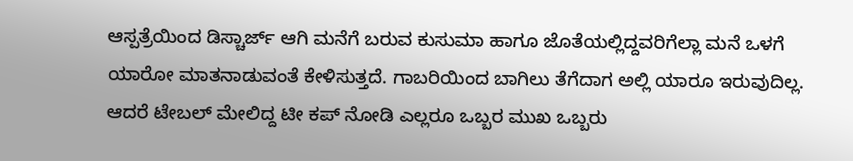ಆಸ್ಪತ್ರೆಯಿಂದ ಡಿಸ್ಚಾರ್ಜ್‌ ಆಗಿ ಮನೆಗೆ ಬರುವ ಕುಸುಮಾ ಹಾಗೂ ಜೊತೆಯಲ್ಲಿದ್ದವರಿಗೆಲ್ಲಾ ಮನೆ ಒಳಗೆ ಯಾರೋ ಮಾತನಾಡುವಂತೆ ಕೇಳಿಸುತ್ತದೆ. ಗಾಬರಿಯಿಂದ ಬಾಗಿಲು ತೆಗೆದಾಗ ಅಲ್ಲಿ ಯಾರೂ ಇರುವುದಿಲ್ಲ. ಆದರೆ ಟೇಬಲ್‌ ಮೇಲಿದ್ದ ಟೀ ಕಪ್‌ ನೋಡಿ ಎಲ್ಲರೂ ಒಬ್ಬರ ಮುಖ ಒಬ್ಬರು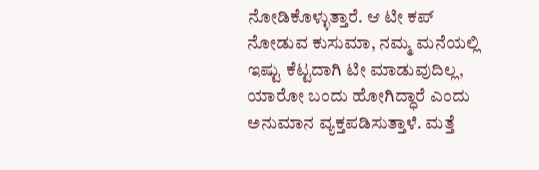ನೋಡಿಕೊಳ್ಳುತ್ತಾರೆ. ಆ ಟೀ ಕಪ್‌ ನೋಡುವ ಕುಸುಮಾ, ನಮ್ಮ ಮನೆಯಲ್ಲಿ ಇಷ್ಟು ಕೆಟ್ಟದಾಗಿ ಟೀ ಮಾಡುವುದಿಲ್ಲ, ಯಾರೋ ಬಂದು ಹೋಗಿದ್ಧಾರೆ ಎಂದು ಅನುಮಾನ ವ್ಯಕ್ತಪಡಿಸುತ್ತಾಳೆ. ಮತ್ತೆ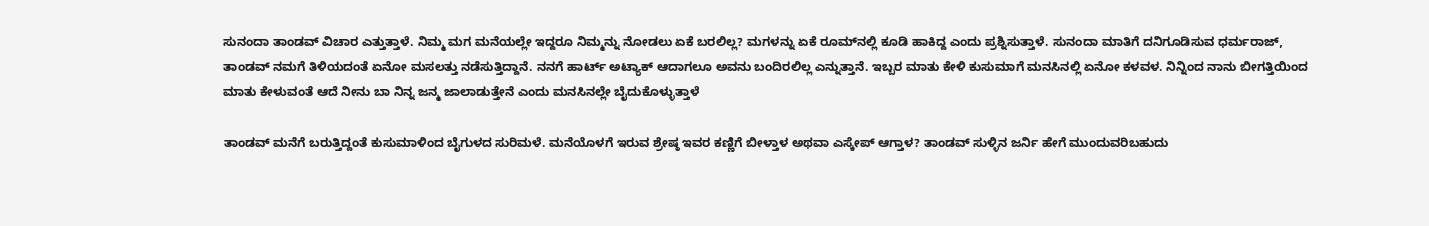ಸುನಂದಾ ತಾಂಡವ್‌ ವಿಚಾರ ಎತ್ತುತ್ತಾಳೆ. ನಿಮ್ಮ ಮಗ ಮನೆಯಲ್ಲೇ ಇದ್ದರೂ ನಿಮ್ಮನ್ನು ನೋಡಲು ಏಕೆ ಬರಲಿಲ್ಲ? ಮಗಳನ್ನು ಏಕೆ ರೂಮ್‌ನಲ್ಲಿ ಕೂಡಿ ಹಾಕಿದ್ದ ಎಂದು ಪ್ರಶ್ನಿಸುತ್ತಾಳೆ. ಸುನಂದಾ ಮಾತಿಗೆ ದನಿಗೂಡಿಸುವ ಧರ್ಮರಾಜ್‌, ತಾಂಡವ್‌ ನಮಗೆ ತಿಳಿಯದಂತೆ ಏನೋ ಮಸಲತ್ತು ನಡೆಸುತ್ತಿದ್ದಾನೆ. ನನಗೆ ಹಾರ್ಟ್‌ ಅಟ್ಯಾಕ್‌ ಆದಾಗಲೂ ಅವನು ಬಂದಿರಲಿಲ್ಲ ಎನ್ನುತ್ತಾನೆ. ಇಬ್ಬರ ಮಾತು ಕೇಳಿ ಕುಸುಮಾಗೆ ಮನಸಿನಲ್ಲಿ ಏನೋ ಕಳವಳ. ನಿನ್ನಿಂದ ನಾನು ಬೀಗತ್ತಿಯಿಂದ ಮಾತು ಕೇಳುವಂತೆ ಆದೆ ನೀನು ಬಾ ನಿನ್ನ ಜನ್ಮ ಜಾಲಾಡುತ್ತೇನೆ ಎಂದು ಮನಸಿನಲ್ಲೇ ಬೈದುಕೊಳ್ಳುತ್ತಾಳೆ

ತಾಂಡವ್ ಮನೆಗೆ ಬರುತ್ತಿದ್ದಂತೆ ಕುಸುಮಾಳಿಂದ ಬೈಗುಳದ ಸುರಿಮಳೆ. ಮನೆಯೊಳಗೆ ಇರುವ ಶ್ರೇಷ್ಠ ಇವರ ಕಣ್ಣಿಗೆ ಬೀಳ್ತಾಳ ಅಥವಾ ಎಸ್ಕೇಪ್ ಆಗ್ತಾಳ? ತಾಂಡವ್ ಸುಳ್ಳಿನ ಜರ್ನಿ ಹೇಗೆ ಮುಂದುವರಿಬಹುದು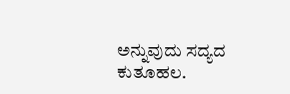ಅನ್ನುವುದು ಸದ್ಯದ ಕುತೂಹಲ.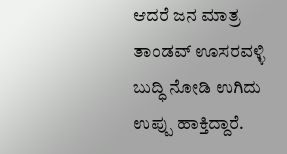ಆದರೆ ಜನ ಮಾತ್ರ ತಾಂಡವ್ ಊಸರವಳ್ಳಿ ಬುದ್ಧಿ ನೋಡಿ ಉಗಿದು ಉಪ್ಪು ಹಾಕ್ತಿದ್ದಾರೆ.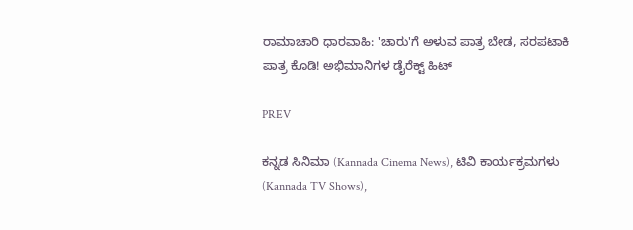ರಾಮಾಚಾರಿ ಧಾರವಾಹಿ: 'ಚಾರು'ಗೆ ಅಳುವ ಪಾತ್ರ ಬೇಡ, ಸರಪಟಾಕಿ ಪಾತ್ರ ಕೊಡಿ! ಅಭಿಮಾನಿಗಳ ಡೈರೆಕ್ಟ್‌ ಹಿಟ್

PREV

ಕನ್ನಡ ಸಿನಿಮಾ (Kannada Cinema News), ಟಿವಿ ಕಾರ್ಯಕ್ರಮಗಳು (Kannada TV Shows),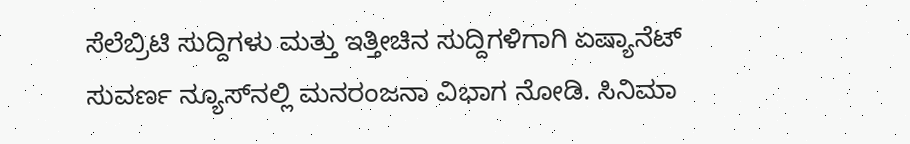ಸೆಲೆಬ್ರಿಟಿ ಸುದ್ದಿಗಳು ಮತ್ತು ಇತ್ತೀಚಿನ ಸುದ್ದಿಗಳಿಗಾಗಿ ಏಷ್ಯಾನೆಟ್ ಸುವರ್ಣ ನ್ಯೂಸ್‌ನಲ್ಲಿ ಮನರಂಜನಾ ವಿಭಾಗ ನೋಡಿ. ಸಿನಿಮಾ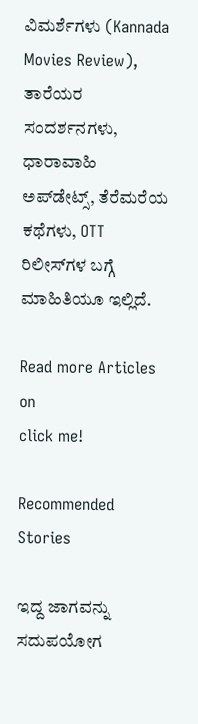ವಿಮರ್ಶೆಗಳು (Kannada Movies Review), ತಾರೆಯರ ಸಂದರ್ಶನಗಳು, ಧಾರಾವಾಹಿ ಅಪ್‌ಡೇಟ್ಸ್‌, ತೆರೆಮರೆಯ ಕಥೆಗಳು, OTT ರಿಲೀಸ್‌ಗಳ ಬಗ್ಗೆ ಮಾಹಿತಿಯೂ ಇಲ್ಲಿದೆ.

Read more Articles on
click me!

Recommended Stories

ಇದ್ದ ಜಾಗವನ್ನು ಸದುಪಯೋಗ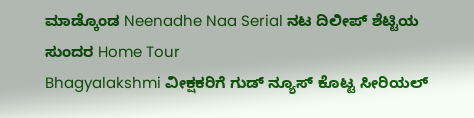ಮಾಡ್ಕೊಂಡ Neenadhe Naa Serial ನಟ ದಿಲೀಪ್‌ ಶೆಟ್ಟಿಯ ಸುಂದರ Home Tour
Bhagyalakshmi ವೀಕ್ಷಕರಿಗೆ ಗುಡ್ ನ್ಯೂಸ್ ಕೊಟ್ಟ ಸೀರಿಯಲ್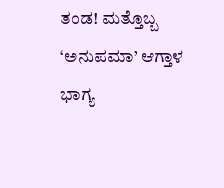ತಂಡ! ಮತ್ತೊಬ್ಬ ‘ಅನುಪಮಾ’ ಆಗ್ತಾಳ ಭಾಗ್ಯ